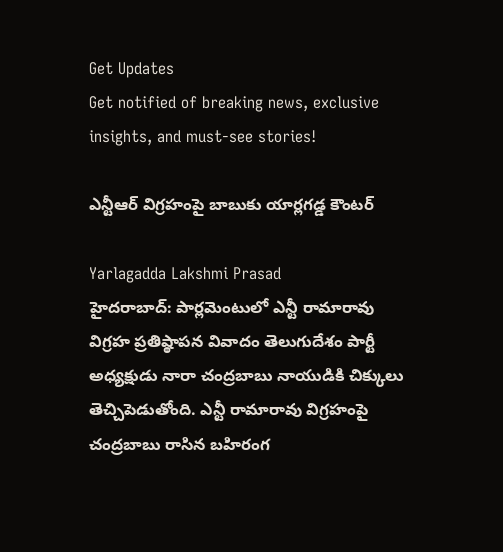Get Updates
Get notified of breaking news, exclusive insights, and must-see stories!

ఎన్టీఆర్ విగ్రహంపై బాబుకు యార్లగడ్డ కౌంటర్

Yarlagadda Lakshmi Prasad
హైదరాబాద్: పార్లమెంటులో ఎన్టీ రామారావు విగ్రహ ప్రతిష్ఠాపన వివాదం తెలుగుదేశం పార్టీ అధ్యక్షుడు నారా చంద్రబాబు నాయుడికి చిక్కులు తెచ్చిపెడుతోంది. ఎన్టీ రామారావు విగ్రహంపై చంద్రబాబు రాసిన బహిరంగ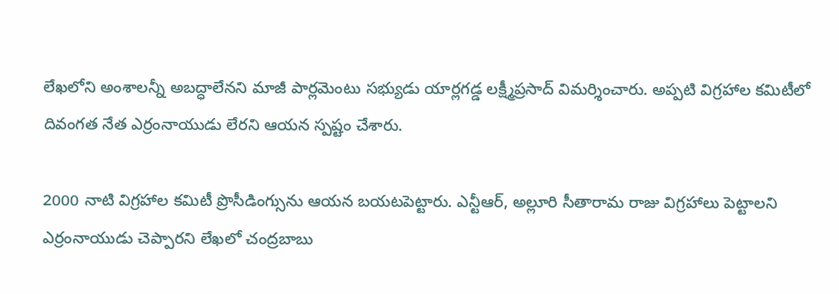లేఖలోని అంశాలన్నీ అబద్ధాలేనని మాజీ పార్లమెంటు సభ్యుడు యార్లగడ్డ లక్ష్మీప్రసాద్ విమర్శించారు. అప్పటి విగ్రహాల కమిటీలో దివంగత నేత ఎర్రంనాయుడు లేరని ఆయన స్పష్టం చేశారు.

2000 నాటి విగ్రహాల కమిటీ ప్రొసీడింగ్సు‌ను ఆయన బయటపెట్టారు. ఎన్టీఆర్, అల్లూరి సీతారామ రాజు విగ్రహాలు పెట్టాలని ఎర్రంనాయుడు చెప్పారని లేఖలో చంద్రబాబు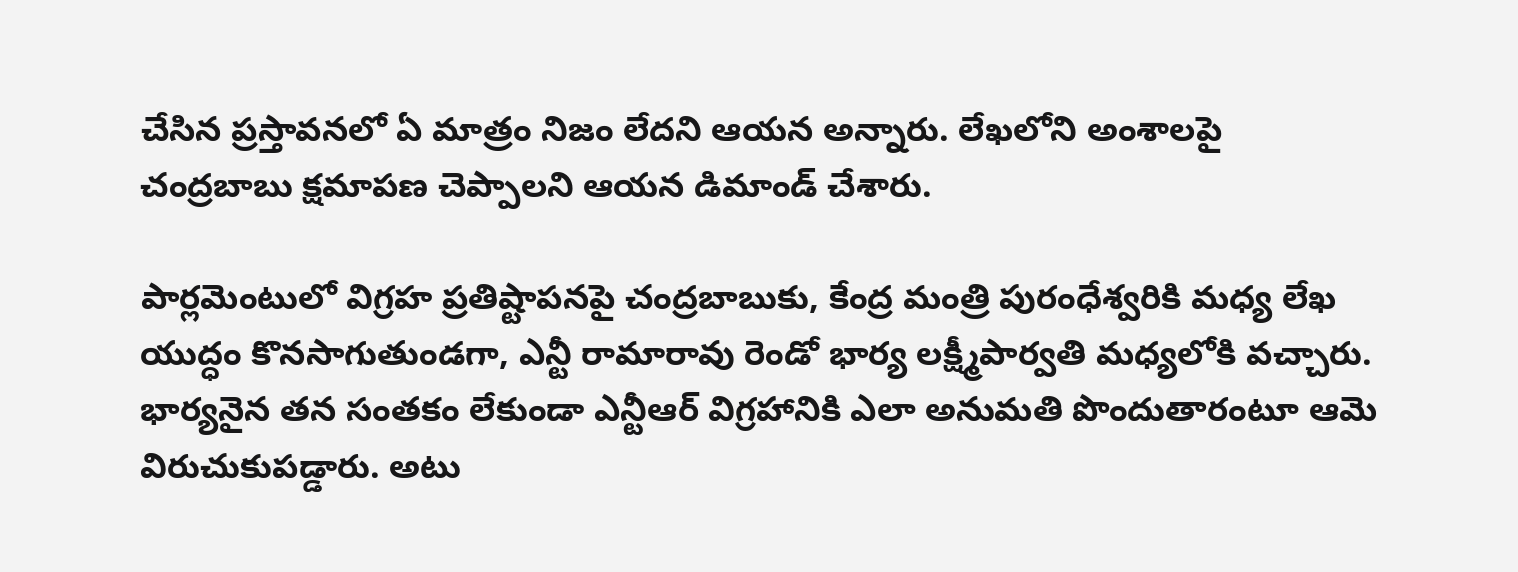చేసిన ప్రస్తావనలో ఏ మాత్రం నిజం లేదని ఆయన అన్నారు. లేఖలోని అంశాలపై చంద్రబాబు క్షమాపణ చెప్పాలని ఆయన డిమాండ్ చేశారు.

పార్లమెంటులో విగ్రహ ప్రతిష్టాపనపై చంద్రబాబుకు, కేంద్ర మంత్రి పురంధేశ్వరికి మధ్య లేఖ యుద్ధం కొనసాగుతుండగా, ఎన్టీ రామారావు రెండో భార్య లక్ష్మీపార్వతి మధ్యలోకి వచ్చారు. భార్యనైన తన సంతకం లేకుండా ఎన్టీఆర్ విగ్రహానికి ఎలా అనుమతి పొందుతారంటూ ఆమె విరుచుకుపడ్డారు. అటు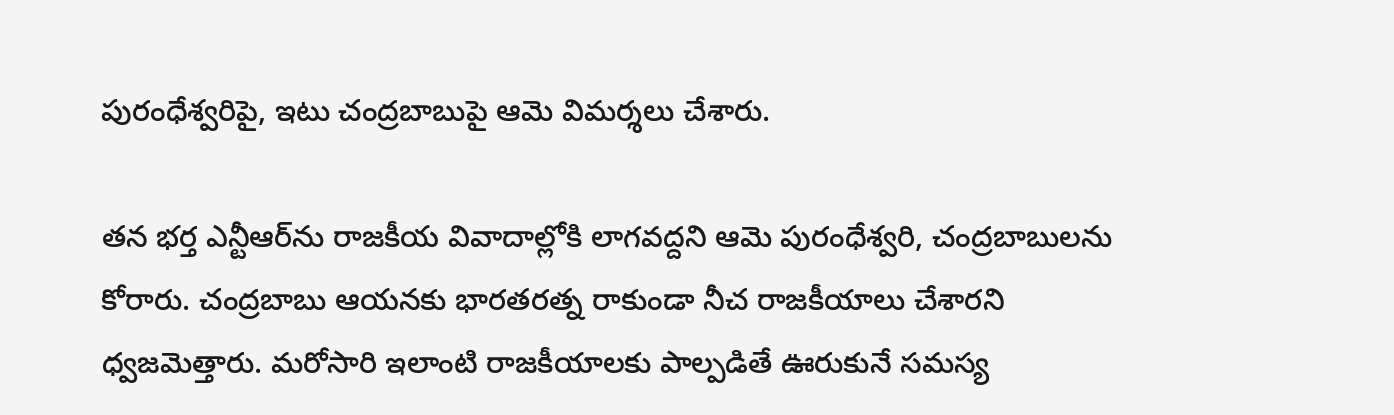పురంధేశ్వరిపై, ఇటు చంద్రబాబుపై ఆమె విమర్శలు చేశారు.

తన భర్త ఎన్టీఆర్‌ను రాజకీయ వివాదాల్లోకి లాగవద్దని ఆమె పురంధేశ్వరి, చంద్రబాబులను కోరారు. చంద్రబాబు ఆయనకు భారతరత్న రాకుండా నీచ రాజకీయాలు చేశారని ధ్వజమెత్తారు. మరోసారి ఇలాంటి రాజకీయాలకు పాల్పడితే ఊరుకునే సమస్య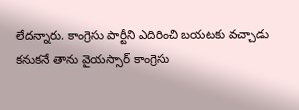లేదన్నారు. కాంగ్రెసు పార్టీని ఎదిరించి బయటకు వచ్చాడు కనుకనే తాను వైయస్సార్ కాంగ్రెసు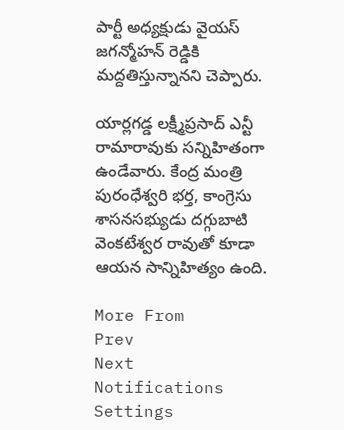పార్టీ అధ్యక్షుడు వైయస్ జగన్మోహన్ రెడ్డికి మద్దతిస్తున్నానని చెప్పారు.

యార్లగడ్డ లక్ష్మీప్రసాద్ ఎన్టీ రామారావుకు సన్నిహితంగా ఉండేవారు. కేంద్ర మంత్రి పురంధేశ్వరి భర్త, కాంగ్రెసు శాసనసభ్యుడు దగ్గుబాటి వెంకటేశ్వర రావుతో కూడా ఆయన సాన్నిహిత్యం ఉంది.

More From
Prev
Next
Notifications
Settings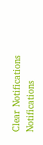Clear Notifications
Notifications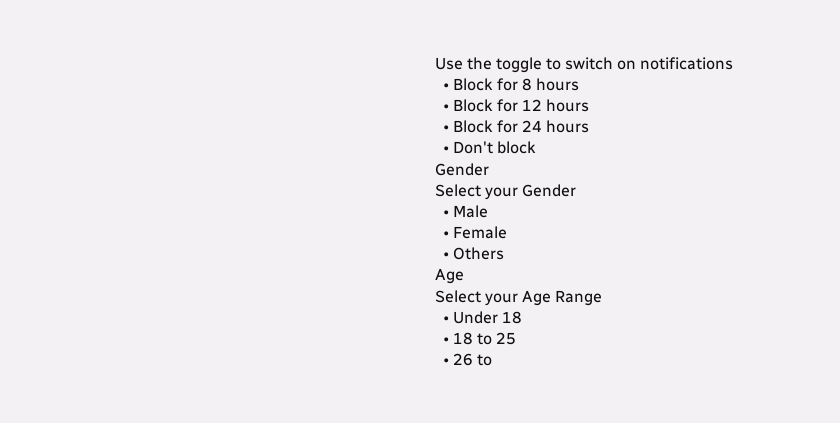Use the toggle to switch on notifications
  • Block for 8 hours
  • Block for 12 hours
  • Block for 24 hours
  • Don't block
Gender
Select your Gender
  • Male
  • Female
  • Others
Age
Select your Age Range
  • Under 18
  • 18 to 25
  • 26 to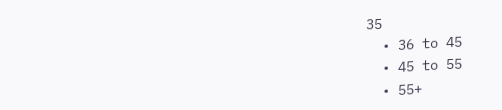35
  • 36 to 45
  • 45 to 55
  • 55+